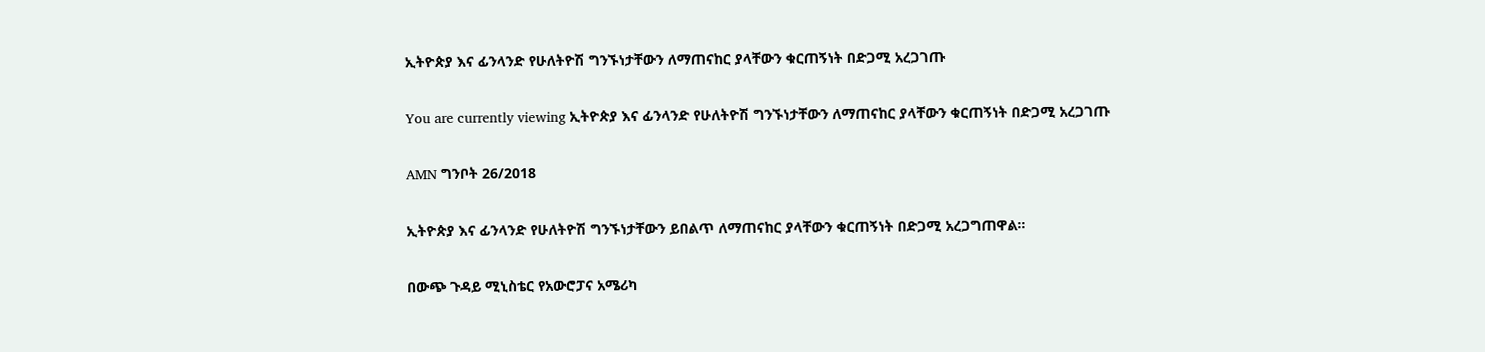ኢትዮጵያ እና ፊንላንድ የሁለትዮሽ ግንኙነታቸውን ለማጠናከር ያላቸውን ቁርጠኝነት በድጋሚ አረጋገጡ

You are currently viewing ኢትዮጵያ እና ፊንላንድ የሁለትዮሽ ግንኙነታቸውን ለማጠናከር ያላቸውን ቁርጠኝነት በድጋሚ አረጋገጡ

AMN ግንቦት 26/2018

ኢትዮጵያ እና ፊንላንድ የሁለትዮሽ ግንኙነታቸውን ይበልጥ ለማጠናከር ያላቸውን ቁርጠኝነት በድጋሚ አረጋግጠዋል።

በውጭ ጉዳይ ሚኒስቴር የአውሮፓና አሜሪካ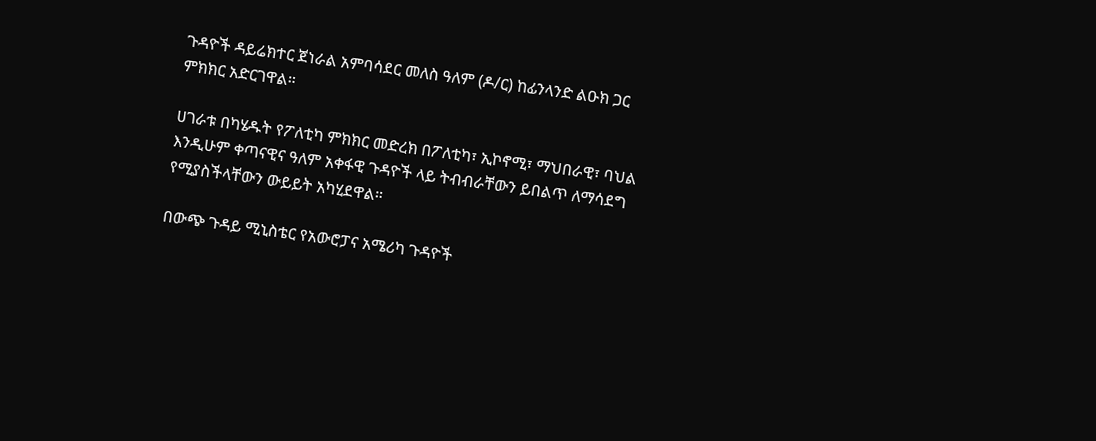ጉዳዮች ዳይሬክተር ጀነራል አምባሳደር መለስ ዓለም (ዶ/ር) ከፊንላንድ ልዑክ ጋር ምክክር አድርገዋል።

ሀገራቱ በካሄዱት የፖለቲካ ምክክር መድረክ በፖለቲካ፣ ኢኮኖሚ፣ ማህበራዊ፣ ባህል እንዲሁም ቀጣናዊና ዓለም አቀፋዊ ጉዳዮች ላይ ትብብራቸውን ይበልጥ ለማሳደግ የሚያስችላቸውን ውይይት አካሂደዋል።

በውጭ ጉዳይ ሚኒስቴር የአውሮፓና አሜሪካ ጉዳዮች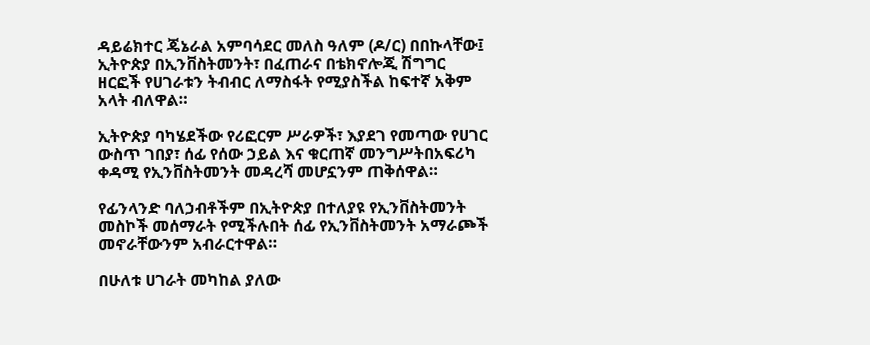ዳይሬክተር ጄኔራል አምባሳደር መለስ ዓለም (ዶ/ር) በበኩላቸው፤ ኢትዮጵያ በኢንቨስትመንት፣ በፈጠራና በቴክኖሎጂ ሽግግር ዘርፎች የሀገራቱን ትብብር ለማስፋት የሚያስችል ከፍተኛ አቅም አላት ብለዋል።

ኢትዮጵያ ባካሄደችው የሪፎርም ሥራዎች፣ እያደገ የመጣው የሀገር ውስጥ ገበያ፣ ሰፊ የሰው ኃይል እና ቁርጠኛ መንግሥትበአፍሪካ ቀዳሚ የኢንቨስትመንት መዳረሻ መሆኗንም ጠቅሰዋል።

የፊንላንድ ባለኃብቶችም በኢትዮጵያ በተለያዩ የኢንቨስትመንት መስኮች መሰማራት የሚችሉበት ሰፊ የኢንቨስትመንት አማራጮች መኖራቸውንም አብራርተዋል።

በሁለቱ ሀገራት መካከል ያለው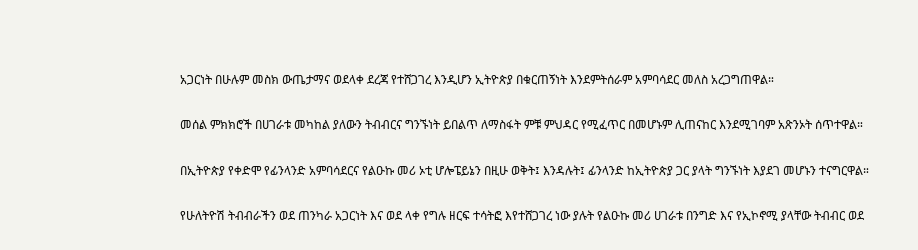አጋርነት በሁሉም መስክ ውጤታማና ወደላቀ ደረጃ የተሸጋገረ እንዲሆን ኢትዮጵያ በቁርጠኝነት እንደምትሰራም አምባሳደር መለስ አረጋግጠዋል።

መሰል ምክክሮች በሀገራቱ መካከል ያለውን ትብብርና ግንኙነት ይበልጥ ለማስፋት ምቹ ምህዳር የሚፈጥር በመሆኑም ሊጠናከር እንደሚገባም አጽንኦት ሰጥተዋል።

በኢትዮጵያ የቀድሞ የፊንላንድ አምባሳደርና የልዑኩ መሪ ኦቲ ሆሎፔይኔን በዚሁ ወቅት፤ እንዳሉት፤ ፊንላንድ ከኢትዮጵያ ጋር ያላት ግንኙነት እያደገ መሆኑን ተናግርዋል።

የሁለትዮሽ ትብብራችን ወደ ጠንካራ አጋርነት እና ወደ ላቀ የግሉ ዘርፍ ተሳትፎ እየተሸጋገረ ነው ያሉት የልዑኩ መሪ ሀገራቱ በንግድ እና የኢኮኖሚ ያላቸው ትብብር ወደ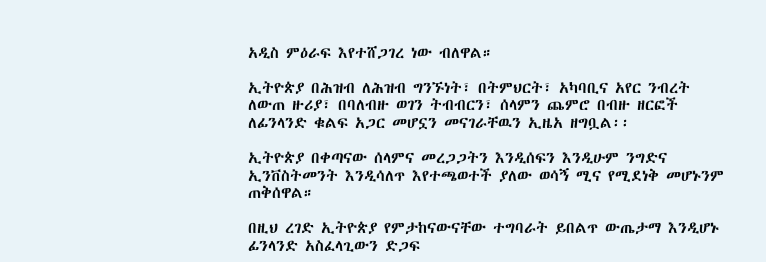አዲስ ምዕራፍ እየተሸጋገረ ነው ብለዋል።

ኢትዮጵያ በሕዝብ ለሕዝብ ግንኙነት፣ በትምህርት፣ አካባቢና አየር ንብረት ለውጠ ዙሪያ፣ በባለብዙ ወገን ትብብርን፣ ሰላምን ጨምሮ በብዙ ዘርፎች ለፊንላንድ ቁልፍ አጋር መሆኗን መናገራቸዉን ኢዜአ ዘግቧል፡፡

ኢትዮጵያ በቀጣናው ሰላምና መረጋጋትን እንዲሰፍን እንዲሁም ንግድና ኢንቨስትመንት እንዲሳለጥ እየተጫወተች ያለው ወሳኝ ሚና የሚደነቅ መሆኑንም ጠቅሰዋል።

በዚህ ረገድ ኢትዮጵያ የምታከናውናቸው ተግባራት ይበልጥ ውጤታማ እንዲሆኑ ፊንላንድ አስፈላጊውን ድጋፍ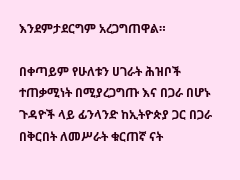እንደምታደርግም አረጋግጠዋል።

በቀጣይም የሁለቱን ሀገራት ሕዝቦች ተጠቃሚነት በሚያረጋግጡ እና በጋራ በሆኑ ጉዳዮች ላይ ፊንላንድ ከኢትዮጵያ ጋር በጋራ በቅርበት ለመሥራት ቁርጠኛ ናት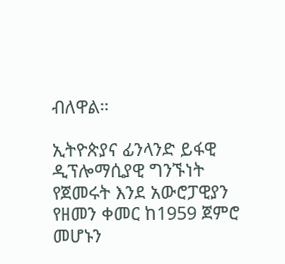ብለዋል።

ኢትዮጵያና ፊንላንድ ይፋዊ ዲፕሎማሲያዊ ግንኙነት የጀመሩት እንደ አውሮፓዊያን የዘመን ቀመር ከ1959 ጀምሮ መሆኑን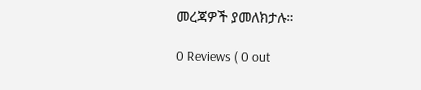መረጃዎች ያመለክታሉ።

0 Reviews ( 0 out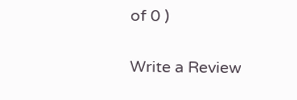of 0 )

Write a Review